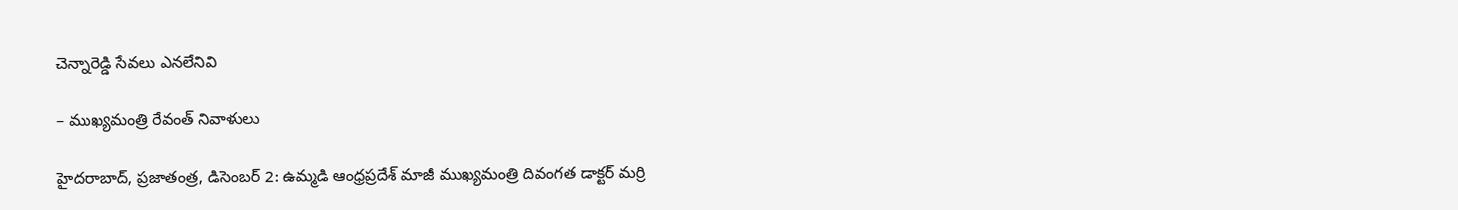చెన్నారెడ్డి సేవలు ఎనలేనివి

– ముఖ్యమంత్రి రేవంత్‌ నివాళులు

హైదరాబాద్‌, ప్రజాతంత్ర, డిసెంబర్‌ 2: ఉమ్మడి ఆంధ్రప్రదేశ్‌ మాజీ ముఖ్యమంత్రి దివంగత డాక్టర్‌ మర్రి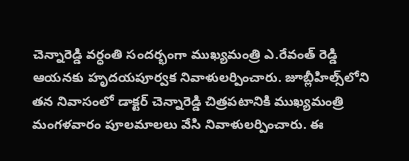చెన్నారెడ్డి వర్ధంతి సందర్భంగా ముఖ్యమంత్రి ఎ.రేవంత్‌ రెడ్డి ఆయనకు హృదయపూర్వక నివాళులర్పించారు. జూబ్లీహిల్స్‌లోని తన నివాసంలో డాక్టర్‌ చెన్నారెడ్డి చిత్రపటానికి ముఖ్యమంత్రి మంగళవారం పూలమాలలు వేసి నివాళులర్పించారు. ఈ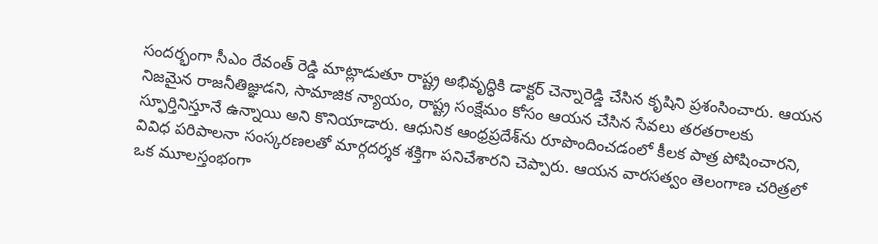సందర్భంగా సీఎం రేవంత్‌ రెడ్డి మాట్లాడుతూ రాష్ట్ర అభివృద్ధికి డాక్టర్‌ చెన్నారెడ్డి చేసిన కృషిని ప్రశంసించారు. ఆయన నిజమైన రాజనీతిజ్ఞుడని, సామాజిక న్యాయం, రాష్ట్ర సంక్షేమం కోసం ఆయన చేసిన సేవలు తరతరాలకు స్ఫూర్తినిస్తూనే ఉన్నాయి అని కొనియాడారు. ఆధునిక ఆంధ్రప్రదేశ్‌ను రూపొందించడంలో కీలక పాత్ర పోషించారని, వివిధ పరిపాలనా సంస్కరణలతో మార్గదర్శక శక్తిగా పనిచేశారని చెప్పారు. ఆయన వారసత్వం తెలంగాణ చరిత్రలో ఒక మూలస్తంభంగా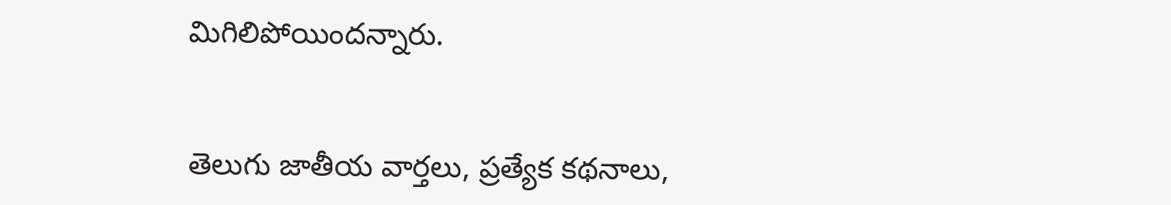మిగిలిపోయిందన్నారు.


తెలుగు జాతీయ వార్తలు, ప్రత్యేక కథనాలు,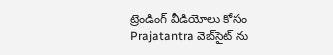ట్రెండింగ్ వీడియోలు కోసం Prajatantra వెబ్‌సైట్ ను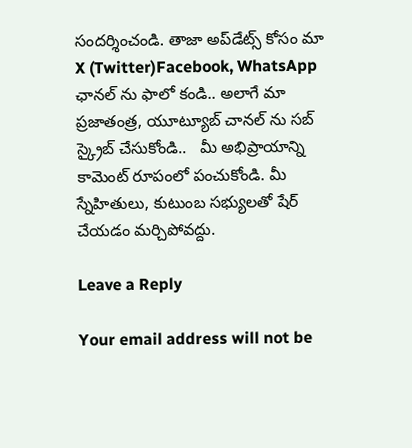సందర్శించండి. తాజా అప్‌డేట్స్ కోసం మా X (Twitter)Facebook, WhatsApp ఛానల్ ను ఫాలో కండి.. అలాగే మా ప్రజాతంత్ర, యూట్యూబ్ చానల్ ను సబ్ స్క్రైబ్ చేసుకోండి..   మీ అభిప్రాయాన్ని కామెంట్ రూపంలో పంచుకోండి. మీ స్నేహితులు, కుటుంబ సభ్యులతో షేర్ చేయడం మర్చిపోవద్దు.

Leave a Reply

Your email address will not be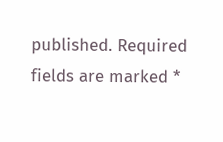published. Required fields are marked *